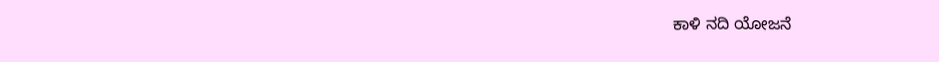ಕಾಳಿ ನದಿ ಯೋಜನೆ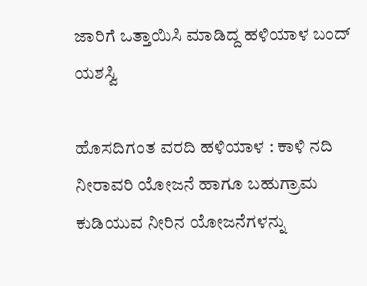ಜಾರಿಗೆ ಒತ್ತಾಯಿಸಿ ಮಾಡಿದ್ದ ಹಳಿಯಾಳ ಬಂದ್ ಯಶಸ್ವಿ

ಹೊಸದಿಗಂತ ವರದಿ ಹಳಿಯಾಳ : ಕಾಳಿ ನದಿ ನೀರಾವರಿ ಯೋಜನೆ ಹಾಗೂ ಬಹುಗ್ರಾಮ ಕುಡಿಯುವ ನೀರಿನ ಯೋಜನೆಗಳನ್ನು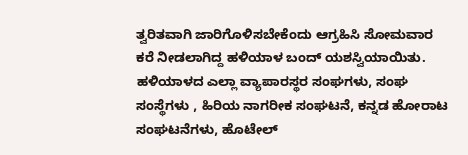ತ್ವರಿತವಾಗಿ ಜಾರಿಗೊಳಿಸಬೇಕೆಂದು ಆಗ್ರಹಿಸಿ ಸೋಮವಾರ ಕರೆ ನೀಡಲಾಗಿದ್ದ ಹಳಿಯಾಳ ಬಂದ್ ಯಶಸ್ವಿಯಾಯಿತು. ಹಳಿಯಾಳದ ಎಲ್ಲಾ ವ್ಯಾಪಾರಸ್ಥರ ಸಂಘಗಳು, ಸಂಘ ಸಂಸ್ಥೆಗಳು , ಹಿರಿಯ ನಾಗರೀಕ ಸಂಘಟನೆ, ಕನ್ನಡ ಹೋರಾಟ ಸಂಘಟನೆಗಳು, ಹೊಟೇಲ್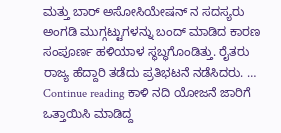ಮತ್ತು ಬಾರ್ ಅಸೋಸಿಯೇಷನ್ ನ ಸದಸ್ಯರು ಅಂಗಡಿ ಮುಗ್ಗಟ್ಟುಗಳನ್ನು ಬಂದ್ ಮಾಡಿದ ಕಾರಣ ಸಂಪೂರ್ಣ ಹಳಿಯಾಳ ಸ್ಥಬ್ಧಗೊಂಡಿತ್ತು. ರೈತರು ರಾಜ್ಯ ಹೆದ್ದಾರಿ ತಡೆದು ಪ್ರತಿಭಟನೆ ನಡೆಸಿದರು. … Continue reading ಕಾಳಿ ನದಿ ಯೋಜನೆ ಜಾರಿಗೆ ಒತ್ತಾಯಿಸಿ ಮಾಡಿದ್ದ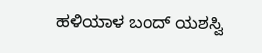ಹಳಿಯಾಳ ಬಂದ್ ಯಶಸ್ವಿ